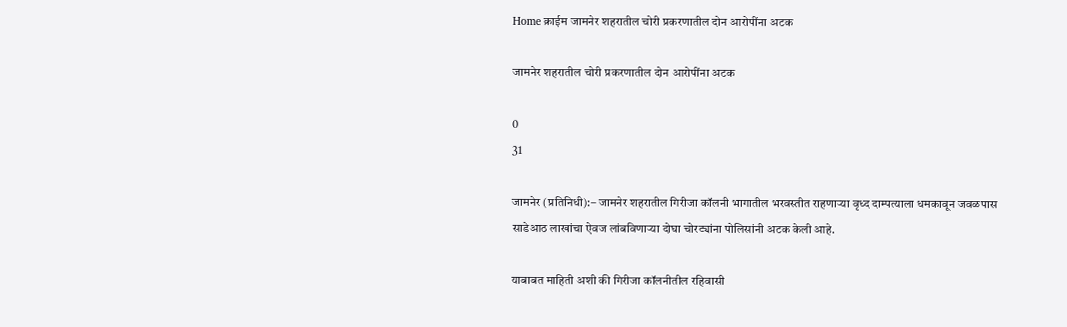Home क्राईम जामनेर शहरातील चोरी प्रकरणातील दोन आरोपींना अटक

जामनेर शहरातील चोरी प्रकरणातील दोन आरोपींना अटक

0
31

जामनेर (प्रतिनिधी):– जामनेर शहरातील गिरीजा कॉलनी भागातील भरवस्तीत राहणार्‍या वृध्द दाम्पत्याला धमकावून जवळपास साडेआठ लाखांचा ऐवज लांबविणार्‍या दोघा चोरट्यांना पोलिसांनी अटक केली आहे.

याबाबत माहिती अशी की गिरीजा कॉलनीतील रहिवासी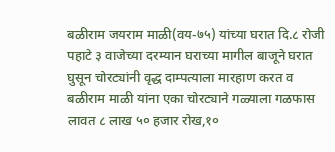बळीराम जयराम माळी(वय-७५) यांच्या घरात दि.८ रोजी पहाटे ३ वाजेच्या दरम्यान घराच्या मागील बाजूने घरात घुसून चोरट्यांनी वृद्ध दाम्पत्याला मारहाण करत व बळीराम माळी यांना एका चोरट्याने गळ्याला गळफास लावत ८ लाख ५० हजार रोख,१०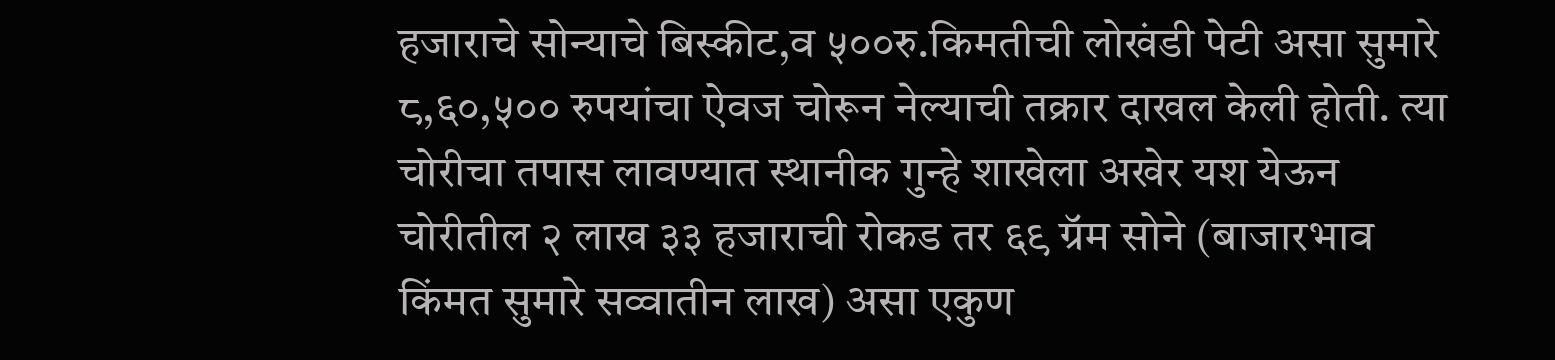हजाराचे सोन्याचे बिस्कीट,व ५००रु.किमतीची लोखंडी पेटी असा सुमारे ८,६०,५०० रुपयांचा ऐवज चोरून नेल्याची तक्रार दाखल केली होती. त्या चोरीचा तपास लावण्यात स्थानीक गुन्हे शाखेला अखेर यश येऊन चोरीतील २ लाख ३३ हजाराची रोकड तर ६९ ग्रॅम सोने (बाजारभाव किंमत सुमारे सव्वातीन लाख) असा एकुण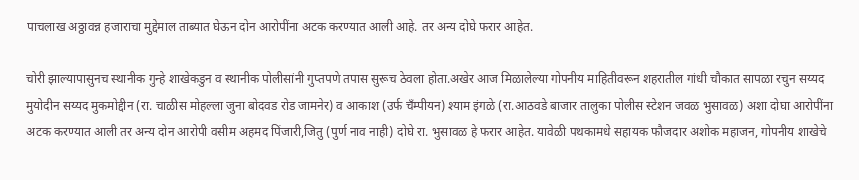पाचलाख अठ्ठावन्न हजाराचा मुद्देमाल ताब्यात घेऊन दोन आरोपींना अटक करण्यात आली आहे. तर अन्य दोघे फरार आहेत.

चोरी झाल्यापासुनच स्थानीक गुन्हे शाखेकडुन व स्थानीक पोलीसांनी गुप्तपणे तपास सुरूच ठेवला होता.अखेर आज मिळालेल्या गोपनीय माहितीवरून शहरातील गांधी चौकात सापळा रचुन सय्यद मुयोदीन सय्यद मुकमोद्दीन (रा. चाळीस मोहल्ला जुना बोदवड रोड जामनेर) व आकाश (उर्फ चँम्पीयन) श्याम इंगळे (रा.आठवडे बाजार तालुका पोलीस स्टेशन जवळ भुसावळ) अशा दोघा आरोपींना अटक करण्यात आली तर अन्य दोन आरोपी वसीम अहमद पिंजारी,जितु (पुर्ण नाव नाही) दोघे रा. भुसावळ हे फरार आहेत. यावेळी पथकामधे सहायक फौजदार अशोक महाजन, गोपनीय शाखेचे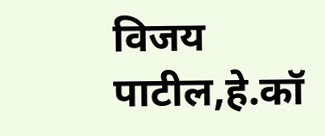विजय पाटील,हे.कॉ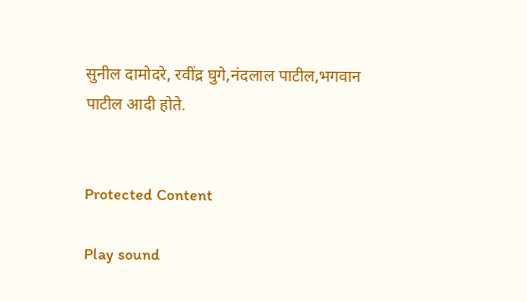सुनील दामोदरे, रवींद्र घुगे,नंदलाल पाटील,भगवान पाटील आदी होते.


Protected Content

Play sound